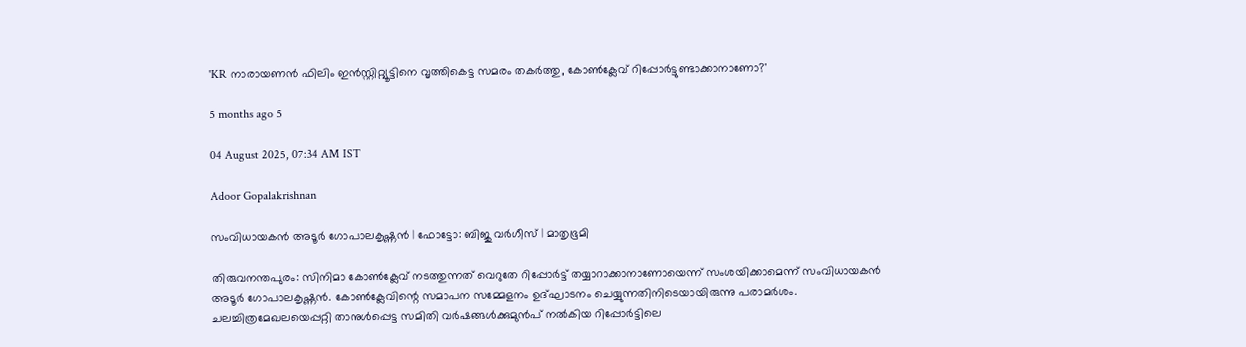'KR നാരായണൻ ഫിലിം ഇൻസ്റ്റിറ്റ്യൂട്ടിനെ വൃത്തികെട്ട സമരം തകർത്തു, കോൺക്ലേവ് റിപ്പോർട്ടുണ്ടാക്കാനാണോ?'

5 months ago 5

04 August 2025, 07:34 AM IST

Adoor Gopalakrishnan

സംവിധായകൻ അടൂർ ഗോപാലകൃഷ്ണൻ | ഫോട്ടോ: ബിജു വർഗീസ് ‌| മാതൃഭൂമി

തിരുവനന്തപുരം: സിനിമാ കോൺക്ലേവ് നടത്തുന്നത് വെറുതേ റിപ്പോർട്ട് തയ്യാറാക്കാനാണോയെന്ന് സംശയിക്കാമെന്ന് സംവിധായകൻ അടൂർ ഗോപാലകൃഷ്ണൻ. കോൺക്ലേവിന്റെ സമാപന സമ്മേളനം ഉദ്ഘാടനം ചെയ്യുന്നതിനിടെയായിരുന്നു പരാമർശം. ചലച്ചിത്രമേഖലയെപ്പറ്റി താനുൾപ്പെട്ട സമിതി വർഷങ്ങൾക്കുമുൻപ്‌ നൽകിയ റിപ്പോർട്ടിലെ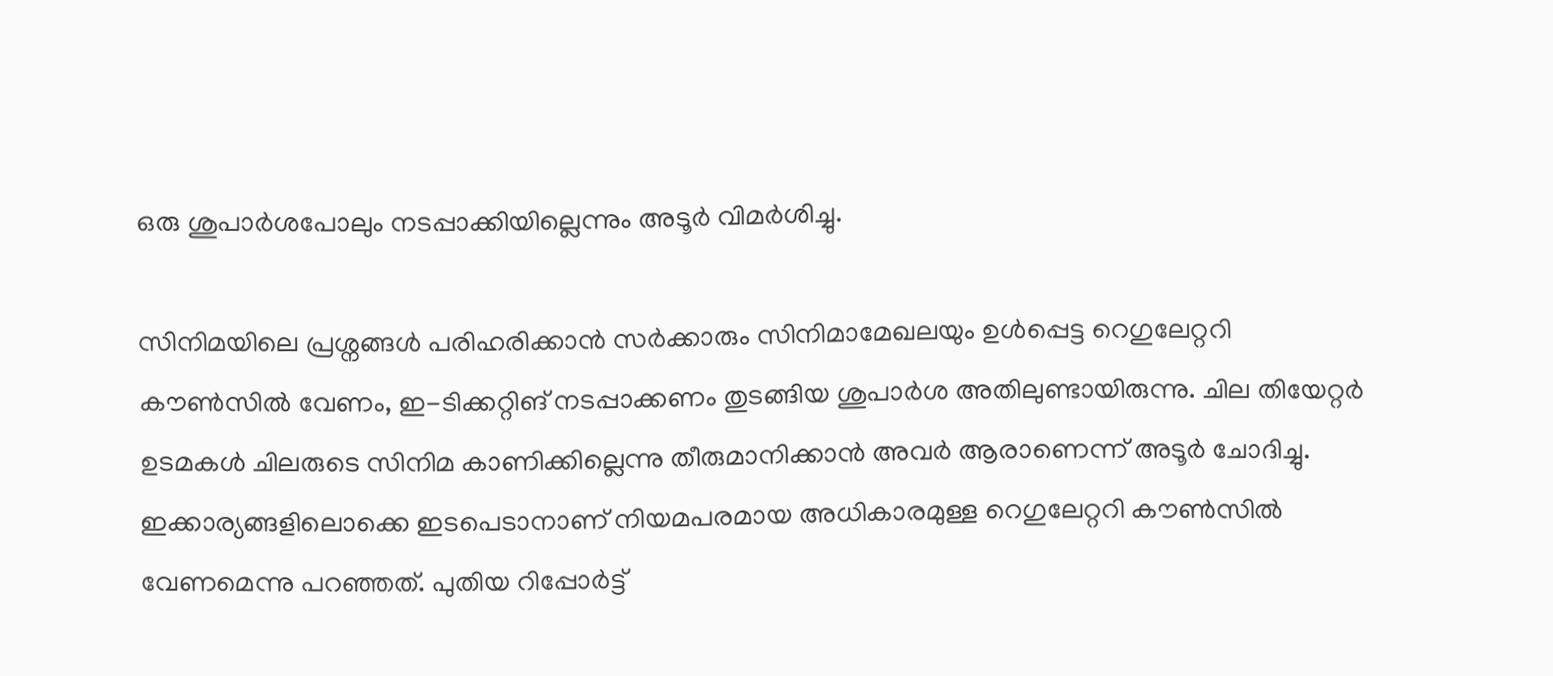ഒരു ശുപാർശപോലും നടപ്പാക്കിയില്ലെന്നും അടൂർ വിമർശിച്ചു.

സിനിമയിലെ പ്രശ്നങ്ങൾ പരിഹരിക്കാൻ സർക്കാരും സിനിമാമേഖലയും ഉൾപ്പെട്ട റെഗുലേറ്ററി കൗൺസിൽ വേണം, ഇ-ടിക്കറ്റിങ് നടപ്പാക്കണം തുടങ്ങിയ ശുപാർശ അതിലുണ്ടായിരുന്നു. ചില തിയേറ്റർ ഉടമകൾ ചിലരുടെ സിനിമ കാണിക്കില്ലെന്നു തീരുമാനിക്കാൻ അവർ ആരാണെന്ന്‌ അടൂർ ചോദിച്ചു. ഇക്കാര്യങ്ങളിലൊക്കെ ഇടപെടാനാണ് നിയമപരമായ അധികാരമുള്ള റെഗുലേറ്ററി കൗൺസിൽ വേണമെന്നു പറഞ്ഞത്. പുതിയ റിപ്പോർട്ട്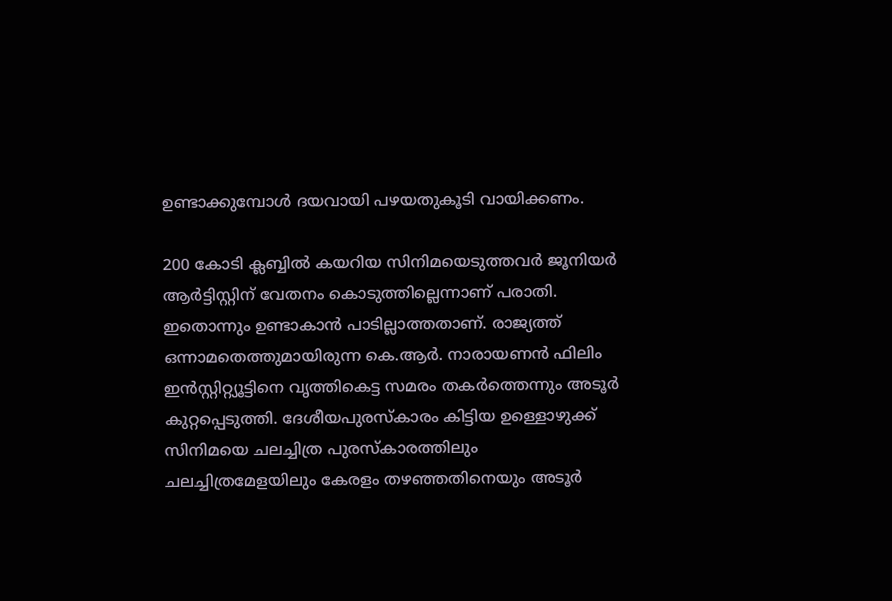ഉണ്ടാക്കുമ്പോൾ ദയവായി പഴയതുകൂടി വായിക്കണം.

200 കോടി ക്ലബ്ബിൽ കയറിയ സിനിമയെടുത്തവർ ജൂനിയർ ആർട്ടിസ്റ്റിന് വേതനം കൊടുത്തില്ലെന്നാണ് പരാതി. ഇതൊന്നും ഉണ്ടാകാൻ പാടില്ലാത്തതാണ്. രാജ്യത്ത് ഒന്നാമതെത്തുമായിരുന്ന കെ.ആർ. നാരായണൻ ഫിലിം ഇൻസ്റ്റിറ്റ്യൂട്ടിനെ വൃത്തികെട്ട സമരം തകർത്തെന്നും അടൂർ കുറ്റപ്പെടുത്തി. ദേശീയപുരസ്കാരം കിട്ടിയ ഉള്ളൊഴുക്ക് സിനിമയെ ചലച്ചിത്ര പുരസ്കാരത്തിലും ചലച്ചിത്രമേളയിലും കേരളം തഴഞ്ഞതിനെയും അടൂർ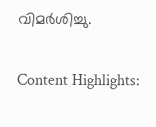വിമർശിച്ചു.

Content Highlights: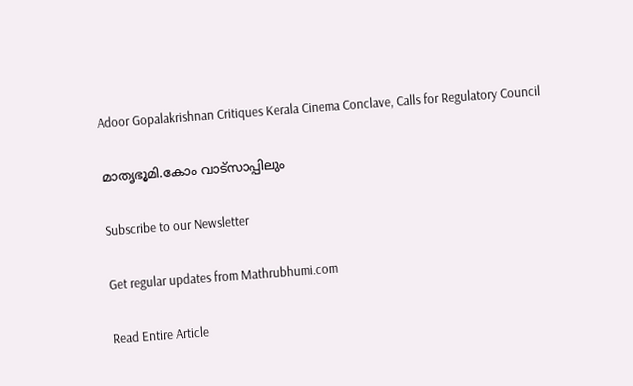Adoor Gopalakrishnan Critiques Kerala Cinema Conclave, Calls for Regulatory Council

മാതൃഭൂമി.കോം വാട്സാപ്പിലും

Subscribe to our Newsletter

Get regular updates from Mathrubhumi.com

Read Entire Article